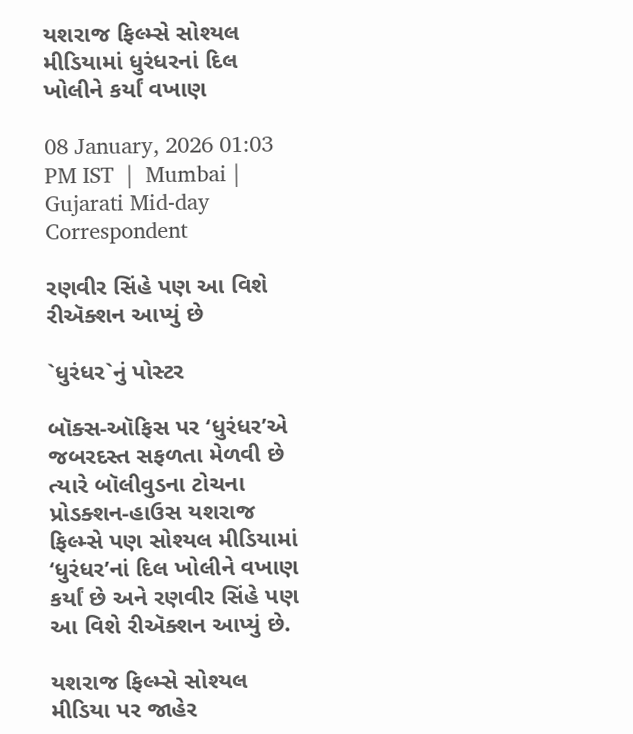યશરાજ ફિલ્મ્સે સોશ્યલ મીડિયામાં ધુરંધરનાં દિલ ખોલીને કર્યાં વખાણ

08 January, 2026 01:03 PM IST  |  Mumbai | Gujarati Mid-day Correspondent

રણવીર સિંહે પણ આ વિશે રીઍક્શન આપ્યું છે

`ધુરંધર`નું પોસ્ટર

બૉક્સ-ઑફિસ પર ‘ધુરંધર’એ જબરદસ્ત સફળતા મેળવી છે ત્યારે બૉલીવુડના ટોચના પ્રોડક્શન-હાઉસ યશરાજ ફિલ્મ્સે પણ સોશ્યલ મીડિયામાં ‘ધુરંધર’નાં દિલ ખોલીને વખાણ કર્યાં છે અને રણવીર સિંહે પણ આ વિશે રીઍક્શન આપ્યું છે.

યશરાજ ફિલ્મ્સે સોશ્યલ મીડિયા પર જાહેર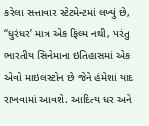કરેલા સત્તાવાર સ્ટેટમેન્ટમાં લખ્યું છે, ‘‘ધુરંધર’ માત્ર એક ફિલ્મ નથી, પરંતુ ભારતીય સિનેમાના ઇતિહાસમાં એક એવો માઇલસ્ટોન છે જેને હંમેશાં યાદ રાખવામાં આવશે. આદિત્ય ધર અને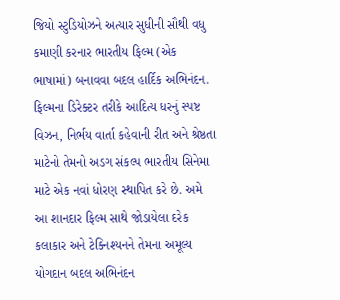જિયો સ્ટુડિયોઝને અત્યાર સુધીની સૌથી વધુ કમાણી કરનાર ભારતીય ફિલ્મ (એક ભાષામાં) બનાવવા બદલ હાર્દિક અભિનંદન. ફિલ્મના ડિરેક્ટર તરીકે આદિત્ય ધરનું સ્પષ્ટ વિઝન, નિર્ભય વાર્તા કહેવાની રીત અને શ્રેષ્ઠતા માટેનો તેમનો અડગ સંકલ્પ ભારતીય સિનેમા માટે એક નવાં ધોરણ સ્થાપિત કરે છે. અમે આ શાનદાર ફિલ્મ સાથે જોડાયેલા દરેક કલાકાર અને ટેક્નિશ્યનને તેમના અમૂલ્ય યોગદાન બદલ અભિનંદન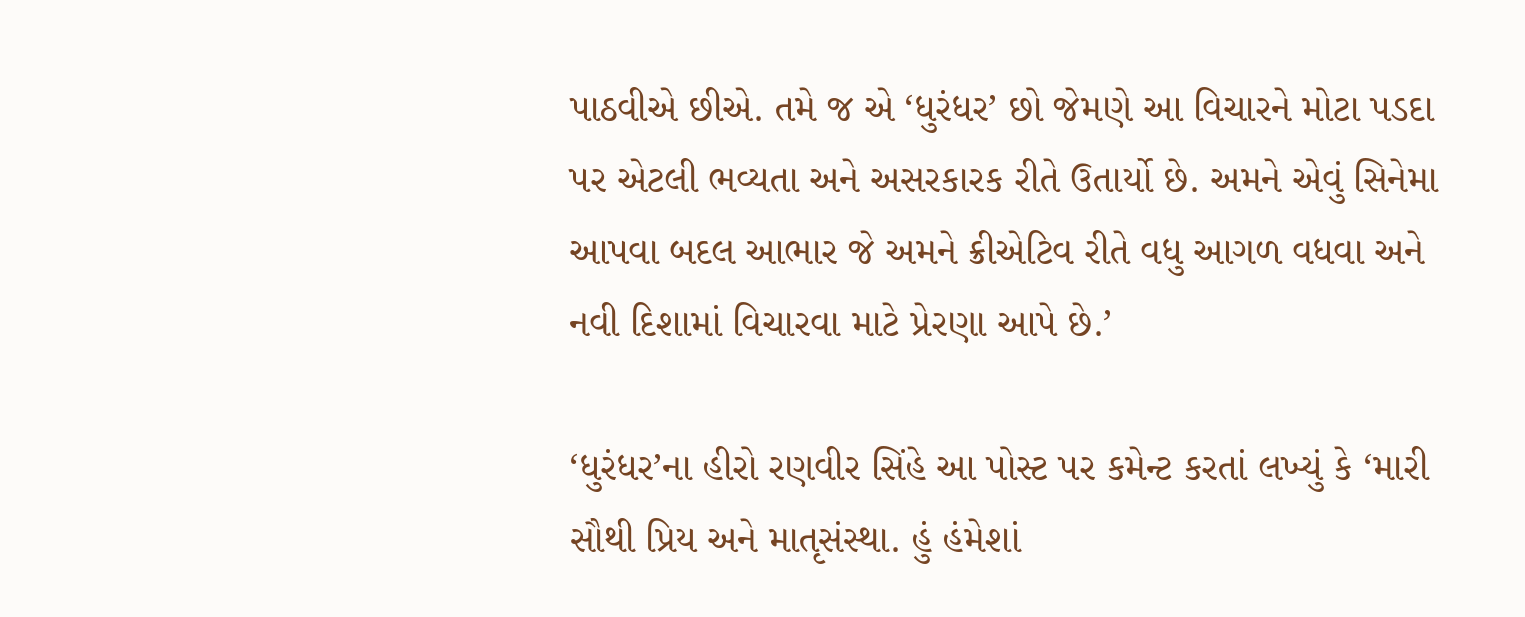પાઠવીએ છીએ. તમે જ એ ‘ધુરંધર’ છો જેમણે આ વિચારને મોટા પડદા પર એટલી ભવ્યતા અને અસરકારક રીતે ઉતાર્યો છે. અમને એવું સિનેમા આપવા બદલ આભાર જે અમને ક્રીએટિવ રીતે વધુ આગળ વધવા અને નવી દિશામાં વિચારવા માટે પ્રેરણા આપે છે.’

‘ધુરંધર’ના હીરો રણવીર સિંહે આ પોસ્ટ પર કમેન્ટ કરતાં લખ્યું કે ‘મારી સૌથી પ્રિય અને માતૃસંસ્થા. હું હંમેશાં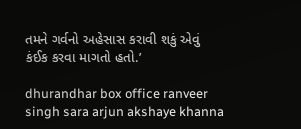તમને ગર્વનો અહેસાસ કરાવી શકું એવું કંઈક કરવા માગતો હતો.’

dhurandhar box office ranveer singh sara arjun akshaye khanna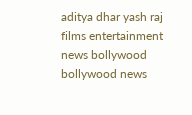aditya dhar yash raj films entertainment news bollywood bollywood news